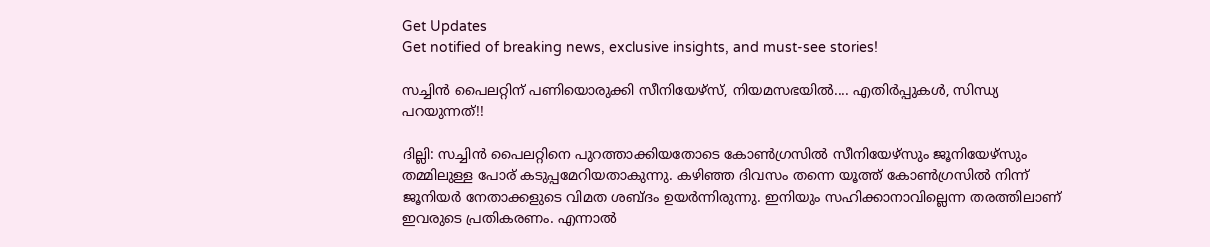Get Updates
Get notified of breaking news, exclusive insights, and must-see stories!

സച്ചിന്‍ പൈലറ്റിന് പണിയൊരുക്കി സീനിയേഴ്‌സ്, നിയമസഭയില്‍.... എതിര്‍പ്പുകള്‍, സിന്ധ്യ പറയുന്നത്!!

ദില്ലി: സച്ചിന്‍ പൈലറ്റിനെ പുറത്താക്കിയതോടെ കോണ്‍ഗ്രസില്‍ സീനിയേഴ്‌സും ജൂനിയേഴ്‌സും തമ്മിലുള്ള പോര് കടുപ്പമേറിയതാകുന്നു. കഴിഞ്ഞ ദിവസം തന്നെ യൂത്ത് കോണ്‍ഗ്രസില്‍ നിന്ന് ജൂനിയര്‍ നേതാക്കളുടെ വിമത ശബ്ദം ഉയര്‍ന്നിരുന്നു. ഇനിയും സഹിക്കാനാവില്ലെന്ന തരത്തിലാണ് ഇവരുടെ പ്രതികരണം. എന്നാല്‍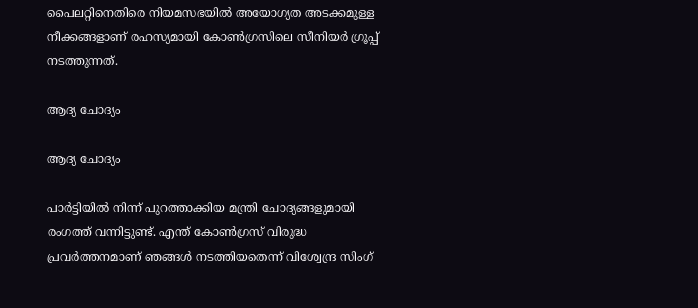പൈലറ്റിനെതിരെ നിയമസഭയില്‍ അയോഗ്യത അടക്കമുള്ള നീക്കങ്ങളാണ് രഹസ്യമായി കോണ്‍ഗ്രസിലെ സീനിയര്‍ ഗ്രൂപ്പ് നടത്തുന്നത്.

ആദ്യ ചോദ്യം

ആദ്യ ചോദ്യം

പാര്‍ട്ടിയില്‍ നിന്ന് പുറത്താക്കിയ മന്ത്രി ചോദ്യങ്ങളുമായി രംഗത്ത് വന്നിട്ടുണ്ട്. എന്ത് കോണ്‍ഗ്രസ് വിരുദ്ധ പ്രവര്‍ത്തനമാണ് ഞങ്ങള്‍ നടത്തിയതെന്ന് വിശ്വേന്ദ്ര സിംഗ്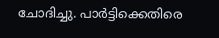ചോദിച്ചു. പാര്‍ട്ടിക്കെതിരെ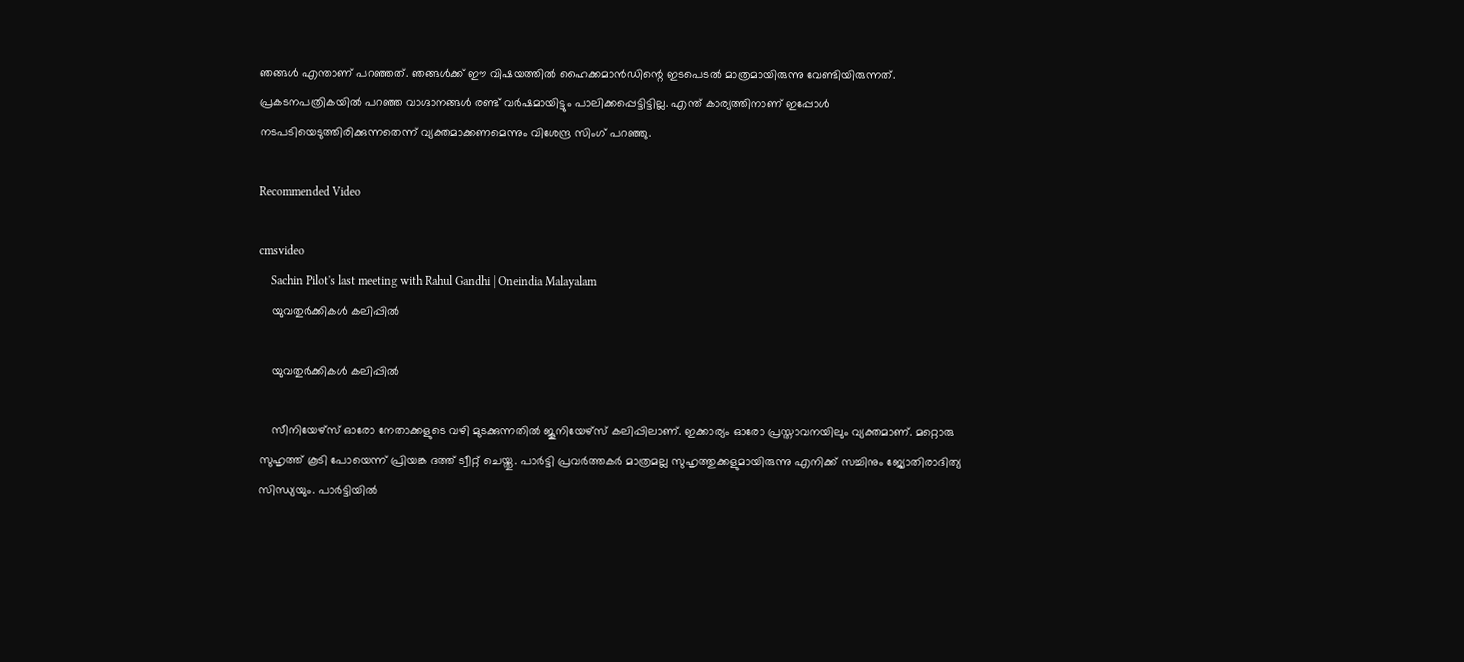ഞങ്ങള്‍ എന്താണ് പറഞ്ഞത്. ഞങ്ങള്‍ക്ക് ഈ വിഷയത്തില്‍ ഹൈക്കമാന്‍ഡിന്റെ ഇടപെടല്‍ മാത്രമായിരുന്നു വേണ്ടിയിരുന്നത്. പ്രകടനപത്രികയില്‍ പറഞ്ഞ വാഗ്ദാനങ്ങള്‍ രണ്ട് വര്‍ഷമായിട്ടും പാലിക്കപ്പെട്ടിട്ടില്ല. എന്ത് കാര്യത്തിനാണ് ഇപ്പോള്‍ നടപടിയെടുത്തിരിക്കുന്നതെന്ന് വ്യക്തമാക്കണമെന്നും വിശേന്ദ്ര സിംഗ് പറഞ്ഞു.

Recommended Video

cmsvideo
    Sachin Pilot's last meeting with Rahul Gandhi | Oneindia Malayalam
    യുവതുര്‍ക്കികള്‍ കലിപ്പില്‍

    യുവതുര്‍ക്കികള്‍ കലിപ്പില്‍

    സീനിയേഴ്‌സ് ഓരോ നേതാക്കളുടെ വഴി മുടക്കുന്നതില്‍ ജൂനിയേഴ്‌സ് കലിപ്പിലാണ്. ഇക്കാര്യം ഓരോ പ്രസ്താവനയിലും വ്യക്തമാണ്. മറ്റൊരു സുഹൃത്ത് കൂടി പോയെന്ന് പ്രിയങ്ക ദത്ത് ട്വീറ്റ് ചെയ്തു. പാര്‍ട്ടി പ്രവര്‍ത്തകര്‍ മാത്രമല്ല സുഹൃത്തുക്കളുമായിരുന്നു എനിക്ക് സച്ചിനും ജ്യോതിരാദിത്യ സിന്ധ്യയും. പാര്‍ട്ടിയില്‍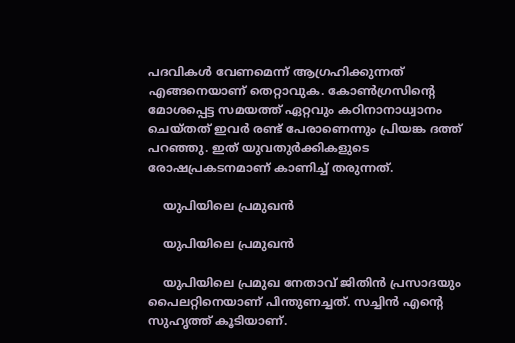പദവികള്‍ വേണമെന്ന് ആഗ്രഹിക്കുന്നത് എങ്ങനെയാണ് തെറ്റാവുക. കോണ്‍ഗ്രസിന്റെ മോശപ്പെട്ട സമയത്ത് ഏറ്റവും കഠിനാനാധ്വാനം ചെയ്തത് ഇവര്‍ രണ്ട് പേരാണെന്നും പ്രിയങ്ക ദത്ത് പറഞ്ഞു. ഇത് യുവതുര്‍ക്കികളുടെ രോഷപ്രകടനമാണ് കാണിച്ച് തരുന്നത്.

    യുപിയിലെ പ്രമുഖന്‍

    യുപിയിലെ പ്രമുഖന്‍

    യുപിയിലെ പ്രമുഖ നേതാവ് ജിതിന്‍ പ്രസാദയും പൈലറ്റിനെയാണ് പിന്തുണച്ചത്. സച്ചിന്‍ എന്റെ സുഹൃത്ത് കൂടിയാണ്.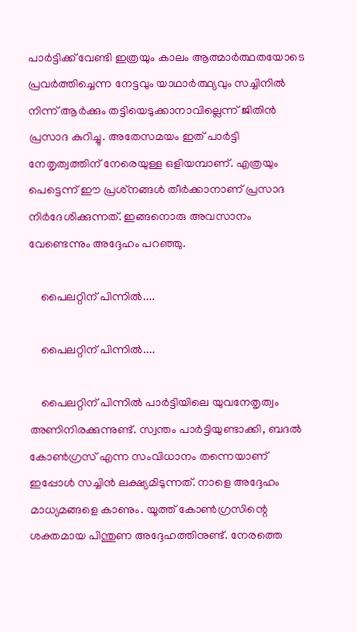പാര്‍ട്ടിക്ക് വേണ്ടി ഇത്രയും കാലം ആത്മാര്‍ത്ഥതയോടെ പ്രവര്‍ത്തിച്ചെന്ന നേട്ടവും യാഥാര്‍ത്ഥ്യവും സച്ചിനില്‍ നിന്ന് ആര്‍ക്കും തട്ടിയെടുക്കാനാവില്ലെന്ന് ജിതിന്‍ പ്രസാദ കുറിച്ചു. അതേസമയം ഇത് പാര്‍ട്ടി നേതൃത്വത്തിന് നേരെയുള്ള ഒളിയമ്പാണ്. എത്രയും പെട്ടെന്ന് ഈ പ്രശ്‌നങ്ങള്‍ തീര്‍ക്കാനാണ് പ്രസാദ നിര്‍ദേശിക്കുന്നത്. ഇങ്ങനൊരു അവസാനം വേണ്ടെന്നും അദ്ദേഹം പറഞ്ഞു.

    പൈലറ്റിന് പിന്നില്‍....

    പൈലറ്റിന് പിന്നില്‍....

    പൈലറ്റിന് പിന്നില്‍ പാര്‍ട്ടിയിലെ യുവനേതൃത്വം അണിനിരക്കുന്നുണ്ട്. സ്വന്തം പാര്‍ട്ടിയുണ്ടാക്കി, ബദല്‍ കോണ്‍ഗ്രസ് എന്ന സംവിധാനം തന്നെയാണ് ഇപ്പോള്‍ സച്ചിന്‍ ലക്ഷ്യമിടുന്നത്. നാളെ അദ്ദേഹം മാധ്യമങ്ങളെ കാണും. യൂത്ത് കോണ്‍ഗ്രസിന്റെ ശക്തമായ പിന്തുണ അദ്ദേഹത്തിനുണ്ട്. നേരത്തെ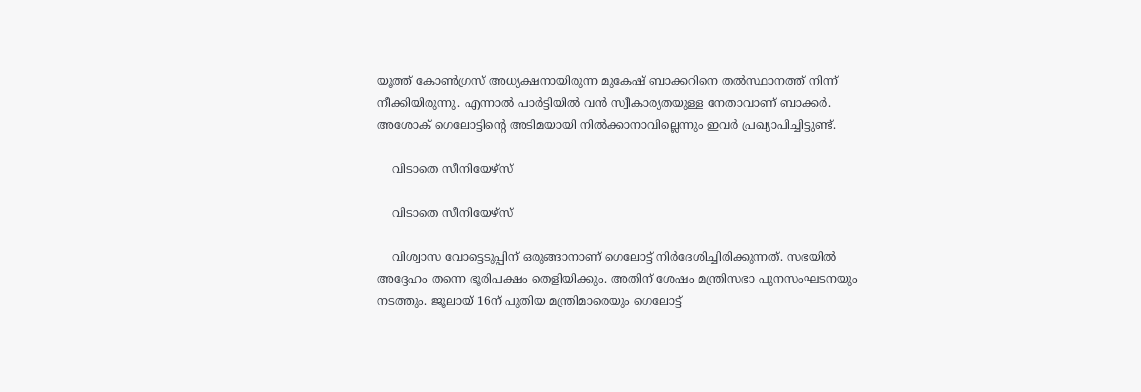യൂത്ത് കോണ്‍ഗ്രസ് അധ്യക്ഷനായിരുന്ന മുകേഷ് ബാക്കറിനെ തല്‍സ്ഥാനത്ത് നിന്ന് നീക്കിയിരുന്നു. എന്നാല്‍ പാര്‍ട്ടിയില്‍ വന്‍ സ്വീകാര്യതയുള്ള നേതാവാണ് ബാക്കര്‍. അശോക് ഗെലോട്ടിന്റെ അടിമയായി നില്‍ക്കാനാവില്ലെന്നും ഇവര്‍ പ്രഖ്യാപിച്ചിട്ടുണ്ട്.

    വിടാതെ സീനിയേഴ്‌സ്

    വിടാതെ സീനിയേഴ്‌സ്

    വിശ്വാസ വോട്ടെടുപ്പിന് ഒരുങ്ങാനാണ് ഗെലോട്ട് നിര്‍ദേശിച്ചിരിക്കുന്നത്. സഭയില്‍ അദ്ദേഹം തന്നെ ഭൂരിപക്ഷം തെളിയിക്കും. അതിന് ശേഷം മന്ത്രിസഭാ പുനസംഘടനയും നടത്തും. ജൂലായ് 16ന് പുതിയ മന്ത്രിമാരെയും ഗെലോട്ട്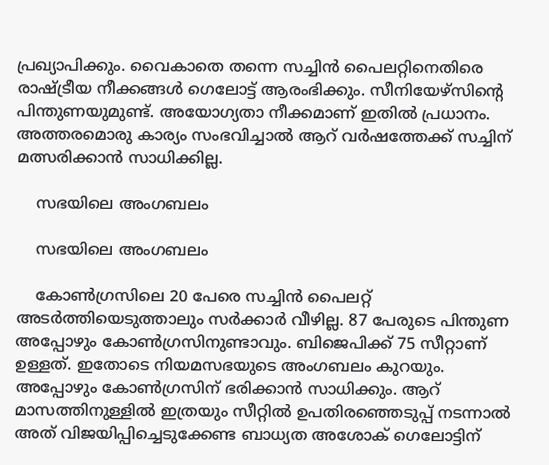പ്രഖ്യാപിക്കും. വൈകാതെ തന്നെ സച്ചിന്‍ പൈലറ്റിനെതിരെ രാഷ്ട്രീയ നീക്കങ്ങള്‍ ഗെലോട്ട് ആരംഭിക്കും. സീനിയേഴ്‌സിന്റെ പിന്തുണയുമുണ്ട്. അയോഗ്യതാ നീക്കമാണ് ഇതില്‍ പ്രധാനം. അത്തരമൊരു കാര്യം സംഭവിച്ചാല്‍ ആറ് വര്‍ഷത്തേക്ക് സച്ചിന് മത്സരിക്കാന്‍ സാധിക്കില്ല.

    സഭയിലെ അംഗബലം

    സഭയിലെ അംഗബലം

    കോണ്‍ഗ്രസിലെ 20 പേരെ സച്ചിന്‍ പൈലറ്റ് അടര്‍ത്തിയെടുത്താലും സര്‍ക്കാര്‍ വീഴില്ല. 87 പേരുടെ പിന്തുണ അപ്പോഴും കോണ്‍ഗ്രസിനുണ്ടാവും. ബിജെപിക്ക് 75 സീറ്റാണ് ഉള്ളത്. ഇതോടെ നിയമസഭയുടെ അംഗബലം കുറയും. അപ്പോഴും കോണ്‍ഗ്രസിന് ഭരിക്കാന്‍ സാധിക്കും. ആറ് മാസത്തിനുള്ളില്‍ ഇത്രയും സീറ്റില്‍ ഉപതിരഞ്ഞെടുപ്പ് നടന്നാല്‍ അത് വിജയിപ്പിച്ചെടുക്കേണ്ട ബാധ്യത അശോക് ഗെലോട്ടിന്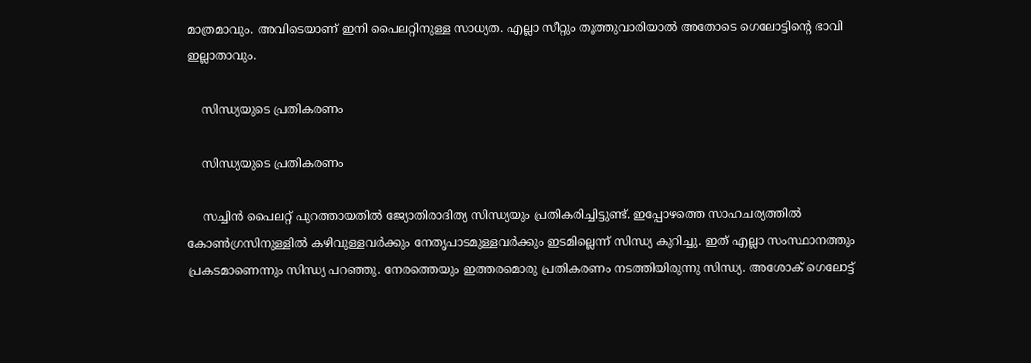മാത്രമാവും. അവിടെയാണ് ഇനി പൈലറ്റിനുള്ള സാധ്യത. എല്ലാ സീറ്റും തൂത്തുവാരിയാല്‍ അതോടെ ഗെലോട്ടിന്റെ ഭാവി ഇല്ലാതാവും.

    സിന്ധ്യയുടെ പ്രതികരണം

    സിന്ധ്യയുടെ പ്രതികരണം

    സച്ചിന്‍ പൈലറ്റ് പുറത്തായതില്‍ ജ്യോതിരാദിത്യ സിന്ധ്യയും പ്രതികരിച്ചിട്ടുണ്ട്. ഇപ്പോഴത്തെ സാഹചര്യത്തില്‍ കോണ്‍ഗ്രസിനുള്ളില്‍ കഴിവുള്ളവര്‍ക്കും നേതൃപാടമുള്ളവര്‍ക്കും ഇടമില്ലെന്ന് സിന്ധ്യ കുറിച്ചു. ഇത് എല്ലാ സംസ്ഥാനത്തും പ്രകടമാണെന്നും സിന്ധ്യ പറഞ്ഞു. നേരത്തെയും ഇത്തരമൊരു പ്രതികരണം നടത്തിയിരുന്നു സിന്ധ്യ. അശോക് ഗെലോട്ട്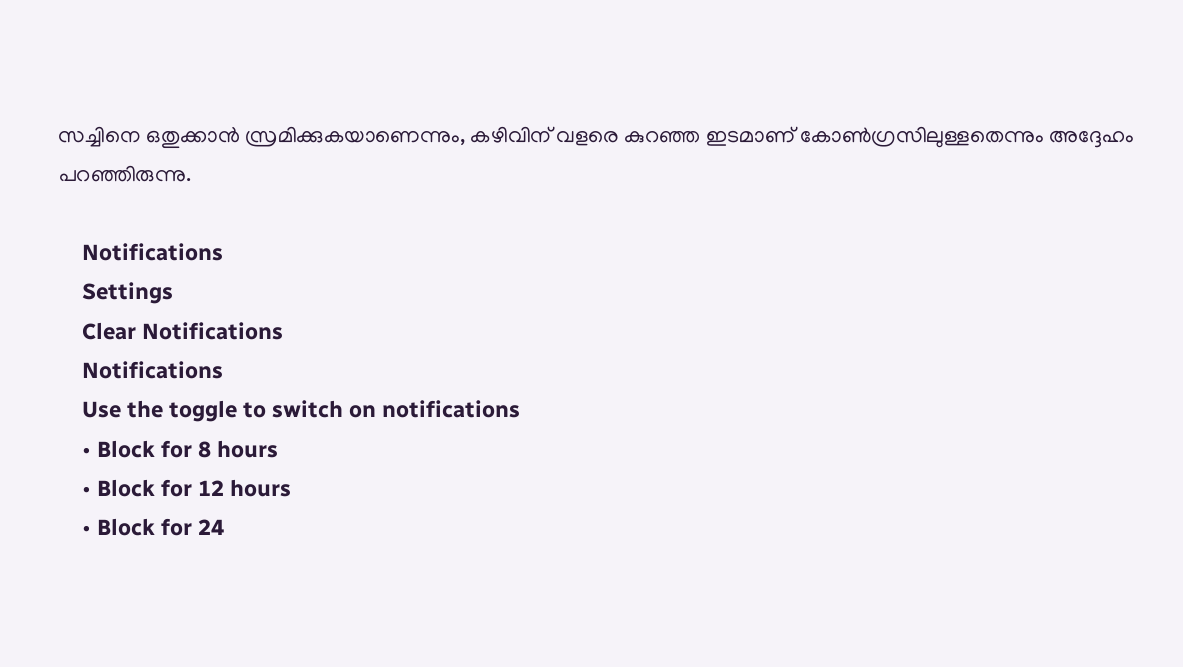സച്ചിനെ ഒതുക്കാന്‍ സ്രമിക്കുകയാണെന്നും, കഴിവിന് വളരെ കുറഞ്ഞ ഇടമാണ് കോണ്‍ഗ്രസിലുള്ളതെന്നും അദ്ദേഹം പറഞ്ഞിരുന്നു.

    Notifications
    Settings
    Clear Notifications
    Notifications
    Use the toggle to switch on notifications
    • Block for 8 hours
    • Block for 12 hours
    • Block for 24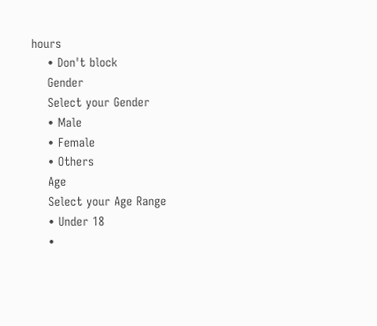hours
    • Don't block
    Gender
    Select your Gender
    • Male
    • Female
    • Others
    Age
    Select your Age Range
    • Under 18
    •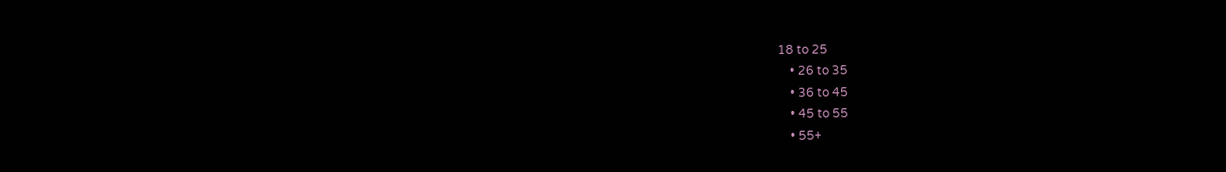18 to 25
    • 26 to 35
    • 36 to 45
    • 45 to 55
    • 55+